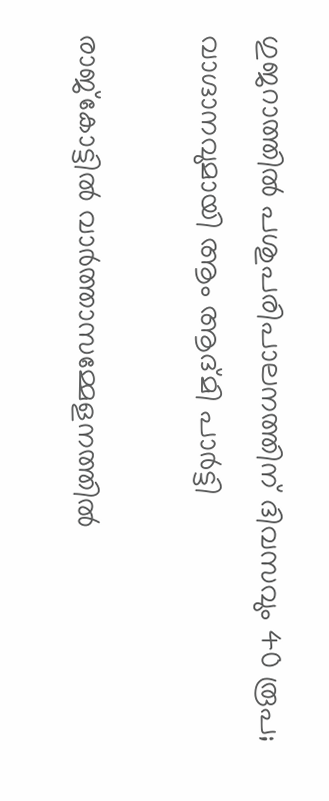ഗുജറാത്തില്‍ പശുപരിപാലനത്തിന് ദിവസവും 40 രൂപ; വാഗ്ദാനവുമായി ആം ആദ്മി പാര്‍ട്ടി

രാജ്കോട്ടില്‍ വാര്‍ത്താസമ്മേളനത്തില്‍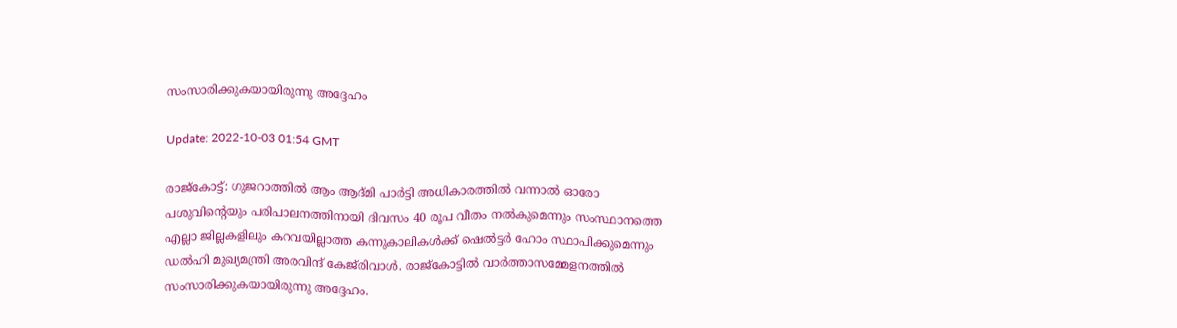സംസാരിക്കുകയായിരുന്നു അദ്ദേഹം

Update: 2022-10-03 01:54 GMT

രാജ്‌കോട്ട്: ഗുജറാത്തില്‍ ആം ആദ്മി പാര്‍ട്ടി അധികാരത്തില്‍ വന്നാല്‍ ഓരോ പശുവിന്‍റെയും പരിപാലനത്തിനായി ദിവസം 40 രൂപ വീതം നല്‍കുമെന്നും സംസ്ഥാനത്തെ എല്ലാ ജില്ലകളിലും കറവയില്ലാത്ത കന്നുകാലികള്‍ക്ക് ഷെല്‍ട്ടര്‍ ഹോം സ്ഥാപിക്കുമെന്നും ഡല്‍ഹി മുഖ്യമന്ത്രി അരവിന്ദ് കേജ്‌രിവാള്‍. രാജ്കോട്ടില്‍ വാര്‍ത്താസമ്മേളനത്തില്‍ സംസാരിക്കുകയായിരുന്നു അദ്ദേഹം.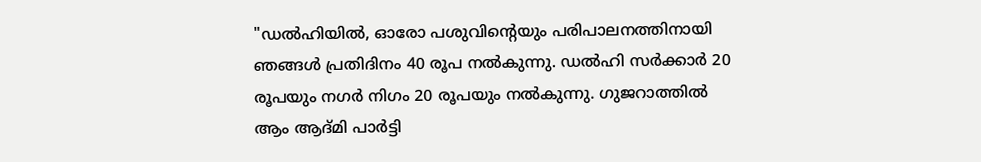"ഡൽഹിയിൽ, ഓരോ പശുവിന്‍റെയും പരിപാലനത്തിനായി ഞങ്ങൾ പ്രതിദിനം 40 രൂപ നൽകുന്നു. ഡൽഹി സർക്കാർ 20 രൂപയും നഗർ നിഗം 20 രൂപയും നൽകുന്നു. ഗുജറാത്തിൽ ആം ആദ്മി പാർട്ടി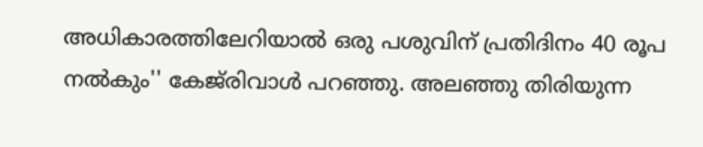അധികാരത്തിലേറിയാല്‍ ഒരു പശുവിന് പ്രതിദിനം 40 രൂപ നൽകും'' കേജ്‍രിവാള്‍ പറഞ്ഞു. അലഞ്ഞു തിരിയുന്ന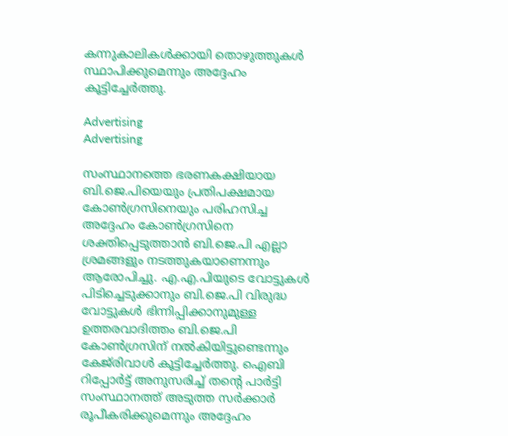കന്നുകാലികള്‍ക്കായി തൊഴുത്തുകള്‍ സ്ഥാപിക്കുമെന്നും അദ്ദേഹം കൂട്ടിച്ചേര്‍ത്തു.

Advertising
Advertising

സംസ്ഥാനത്തെ ഭരണകക്ഷിയായ ബി.ജെ.പിയെയും പ്രതിപക്ഷമായ കോൺഗ്രസിനെയും പരിഹസിച്ച അദ്ദേഹം കോൺഗ്രസിനെ ശക്തിപ്പെടുത്താൻ ബി.ജെ.പി എല്ലാ ശ്രമങ്ങളും നടത്തുകയാണെന്നും ആരോപിച്ചു. എ.എ.പിയുടെ വോട്ടുകൾ പിടിച്ചെടുക്കാനും ബി.ജെ.പി വിരുദ്ധ വോട്ടുകൾ ഭിന്നിപ്പിക്കാനുമുള്ള ഉത്തരവാദിത്തം ബി.ജെ.പി കോൺഗ്രസിന് നൽകിയിട്ടുണ്ടെന്നും കേജ്‍രിവാള്‍ കൂട്ടിച്ചേര്‍ത്തു. ഐബി റിപ്പോര്‍ട്ട് അനുസരിച്ച് തന്‍റെ പാര്‍ട്ടി സംസ്ഥാനത്ത് അടുത്ത സര്‍ക്കാര്‍ രൂപീകരിക്കുമെന്നും അദ്ദേഹം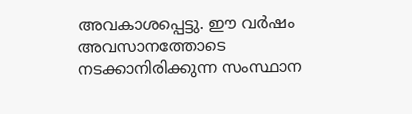അവകാശപ്പെട്ടു. ഈ വര്‍ഷം അവസാനത്തോടെ നടക്കാനിരിക്കുന്ന സംസ്ഥാന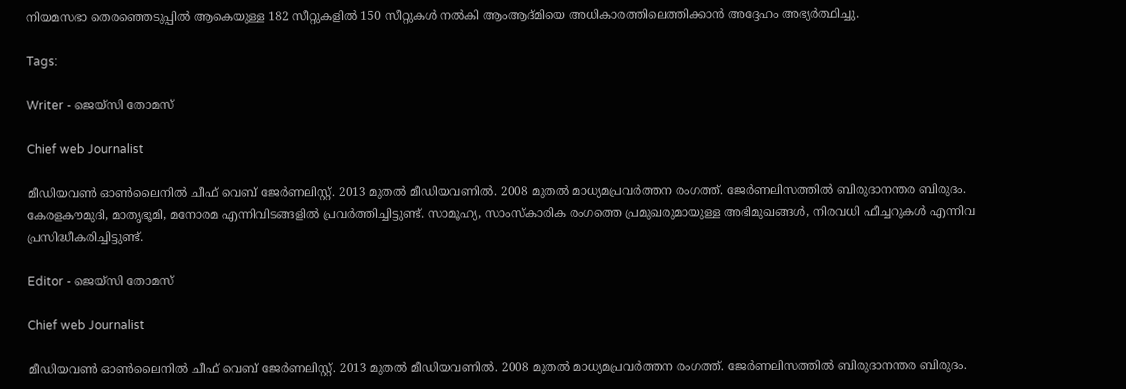നിയമസഭാ തെരഞ്ഞെടുപ്പില്‍ ആകെയുള്ള 182 സീറ്റുകളില്‍ 150 സീറ്റുകള്‍ നല്‍കി ആംആദ്മിയെ അധികാരത്തിലെത്തിക്കാന്‍ അദ്ദേഹം അഭ്യര്‍ത്ഥിച്ചു.

Tags:

Writer - ജെയ്സി തോമസ്

Chief web Journalist

മീഡിയവൺ ഓൺലൈനിൽ ചീഫ് വെബ് ജേർണലിസ്റ്റ്. 2013 മുതൽ മീഡിയവണിൽ. 2008 മുതൽ മാധ്യമപ്രവർത്തന രംഗത്ത്. ജേർണലിസത്തിൽ ബിരുദാനന്തര ബിരുദം. കേരളകൗമുദി, മാതൃഭൂമി, മനോരമ എന്നിവിടങ്ങളിൽ പ്രവർത്തിച്ചിട്ടുണ്ട്. സാമൂഹ്യ, സാംസ്‌കാരിക രംഗത്തെ പ്രമുഖരുമായുള്ള അഭിമുഖങ്ങൾ, നിരവധി ഫീച്ചറുകൾ എന്നിവ പ്രസിദ്ധീകരിച്ചിട്ടുണ്ട്.

Editor - ജെയ്സി തോമസ്

Chief web Journalist

മീഡിയവൺ ഓൺലൈനിൽ ചീഫ് വെബ് ജേർണലിസ്റ്റ്. 2013 മുതൽ മീഡിയവണിൽ. 2008 മുതൽ മാധ്യമപ്രവർത്തന രംഗത്ത്. ജേർണലിസത്തിൽ ബിരുദാനന്തര ബിരുദം.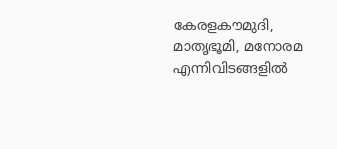കേരളകൗമുദി, മാതൃഭൂമി, മനോരമ എന്നിവിടങ്ങളിൽ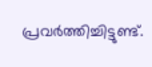പ്രവർത്തിച്ചിട്ടുണ്ട്.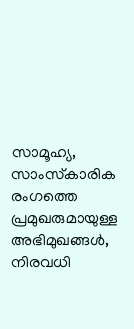സാമൂഹ്യ, സാംസ്‌കാരിക രംഗത്തെ പ്രമുഖരുമായുള്ള അഭിമുഖങ്ങൾ, നിരവധി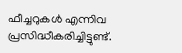ഫീച്ചറുകൾ എന്നിവ പ്രസിദ്ധീകരിച്ചിട്ടുണ്ട്.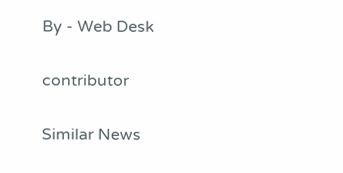By - Web Desk

contributor

Similar News